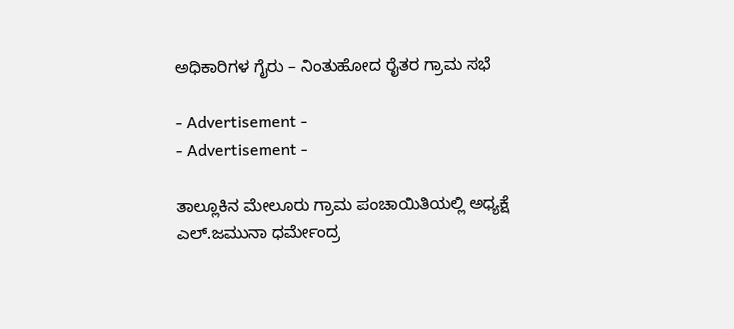ಅಧಿಕಾರಿಗಳ ಗೈರು – ನಿಂತುಹೋದ ರೈತರ ಗ್ರಾಮ ಸಭೆ

- Advertisement -
- Advertisement -

ತಾಲ್ಲೂಕಿನ ಮೇಲೂರು ಗ್ರಾಮ ಪಂಚಾಯಿತಿಯಲ್ಲಿ ಅಧ್ಯಕ್ಷೆ ಎಲ್‌.ಜಮುನಾ ಧರ್ಮೇಂದ್ರ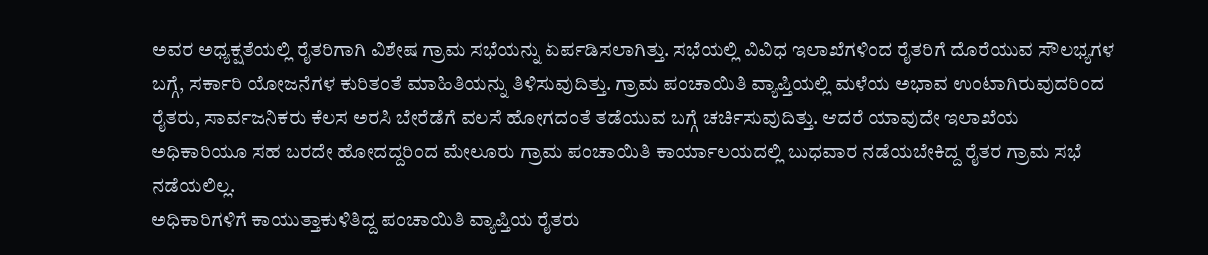ಅವರ ಅಧ್ಯಕ್ಷತೆಯಲ್ಲಿ ರೈತರಿಗಾಗಿ ವಿಶೇಷ ಗ್ರಾಮ ಸಭೆಯನ್ನು ಏರ್ಪಡಿಸಲಾಗಿತ್ತು. ಸಭೆಯಲ್ಲಿ ವಿವಿಧ ಇಲಾಖೆಗಳಿಂದ ರೈತರಿಗೆ ದೊರೆಯುವ ಸೌಲಭ್ಯಗಳ ಬಗ್ಗೆ, ಸರ್ಕಾರಿ ಯೋಜನೆಗಳ ಕುರಿತಂತೆ ಮಾಹಿತಿಯನ್ನು ತಿಳಿಸುವುದಿತ್ತು. ಗ್ರಾಮ ಪಂಚಾಯಿತಿ ವ್ಯಾಪ್ತಿಯಲ್ಲಿ ಮಳೆಯ ಅಭಾವ ಉಂಟಾಗಿರುವುದರಿಂದ ರೈತರು, ಸಾರ್ವಜನಿಕರು ಕೆಲಸ ಅರಸಿ ಬೇರೆಡೆಗೆ ವಲಸೆ ಹೋಗದಂತೆ ತಡೆಯುವ ಬಗ್ಗೆ ಚರ್ಚಿಸುವುದಿತ್ತು. ಆದರೆ ಯಾವುದೇ ಇಲಾಖೆಯ ಅಧಿಕಾರಿಯೂ ಸಹ ಬರದೇ ಹೋದದ್ದರಿಂದ ಮೇಲೂರು ಗ್ರಾಮ ಪಂಚಾಯಿತಿ ಕಾರ್ಯಾಲಯದಲ್ಲಿ ಬುಧವಾರ ನಡೆಯಬೇಕಿದ್ದ ರೈತರ ಗ್ರಾಮ ಸಭೆ ನಡೆಯಲಿಲ್ಲ.
ಅಧಿಕಾರಿಗಳಿಗೆ ಕಾಯುತ್ತಾಕುಳಿತಿದ್ದ ಪಂಚಾಯಿತಿ ವ್ಯಾಪ್ತಿಯ ರೈತರು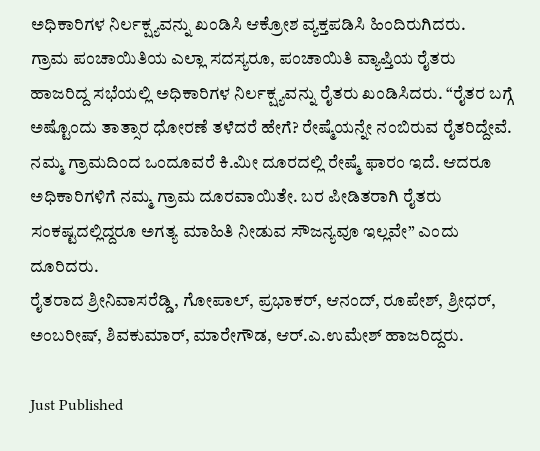ಅಧಿಕಾರಿಗಳ ನಿರ್ಲಕ್ಷ್ಯವನ್ನು ಖಂಡಿಸಿ ಆಕ್ರೋಶ ವ್ಯಕ್ತಪಡಿಸಿ ಹಿಂದಿರುಗಿದರು.
ಗ್ರಾಮ ಪಂಚಾಯಿತಿಯ ಎಲ್ಲಾ ಸದಸ್ಯರೂ, ಪಂಚಾಯಿತಿ ವ್ಯಾಪ್ತಿಯ ರೈತರು ಹಾಜರಿದ್ದ ಸಭೆಯಲ್ಲಿ ಅಧಿಕಾರಿಗಳ ನಿರ್ಲಕ್ಷ್ಯವನ್ನು ರೈತರು ಖಂಡಿಸಿದರು. “ರೈತರ ಬಗ್ಗೆ ಅಷ್ಟೊಂದು ತಾತ್ಸಾರ ಧೋರಣೆ ತಳೆದರೆ ಹೇಗೆ? ರೇಷ್ಮೆಯನ್ನೇ ನಂಬಿರುವ ರೈತರಿದ್ದೇವೆ. ನಮ್ಮ ಗ್ರಾಮದಿಂದ ಒಂದೂವರೆ ಕಿ.ಮೀ ದೂರದಲ್ಲಿ ರೇಷ್ಮೆ ಫಾರಂ ಇದೆ. ಆದರೂ ಅಧಿಕಾರಿಗಳಿಗೆ ನಮ್ಮ ಗ್ರಾಮ ದೂರವಾಯಿತೇ. ಬರ ಪೀಡಿತರಾಗಿ ರೈತರು ಸಂಕಷ್ಟದಲ್ಲಿದ್ದರೂ ಅಗತ್ಯ ಮಾಹಿತಿ ನೀಡುವ ಸೌಜನ್ಯವೂ ಇಲ್ಲವೇ” ಎಂದು ದೂರಿದರು.
ರೈತರಾದ ಶ್ರೀನಿವಾಸರೆಡ್ಡಿ, ಗೋಪಾಲ್‌, ಪ್ರಭಾಕರ್‌, ಆನಂದ್‌, ರೂಪೇಶ್‌, ಶ್ರೀಧರ್‌, ಅಂಬರೀಷ್‌, ಶಿವಕುಮಾರ್‌, ಮಾರೇಗೌಡ, ಆರ್‌.ಎ.ಉಮೇಶ್‌ ಹಾಜರಿದ್ದರು.

Just Published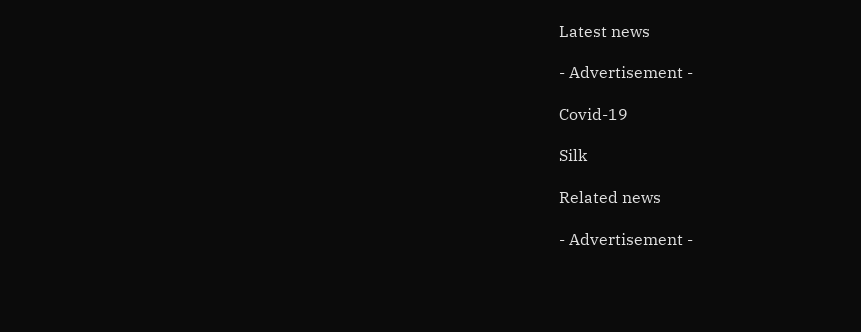Latest news

- Advertisement -

Covid-19

Silk

Related news

- Advertisement -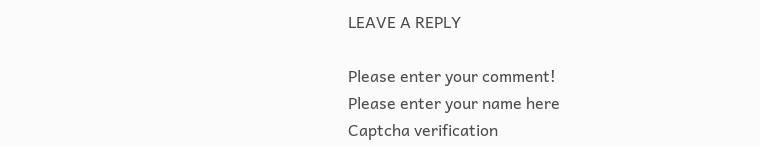LEAVE A REPLY

Please enter your comment!
Please enter your name here
Captcha verification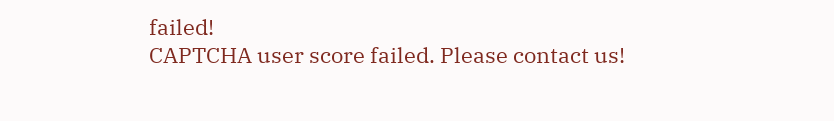failed!
CAPTCHA user score failed. Please contact us!